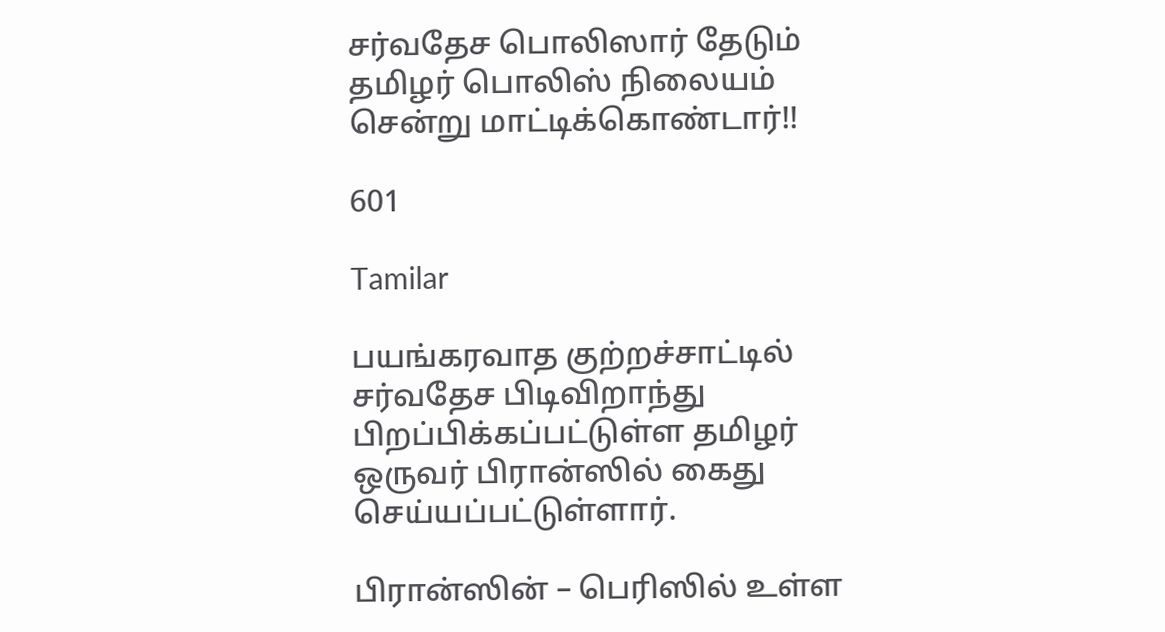சர்வதேச பொலிஸார் தேடும் தமிழர் பொலிஸ் நிலையம் சென்று மாட்டிக்கொண்டார்!!

601

Tamilar

பயங்கரவாத குற்றச்சாட்டில் சர்வதேச பிடிவிறாந்து பிறப்பிக்கப்பட்டுள்ள தமிழர் ஒருவர் பிரான்ஸில் கைது செய்யப்பட்டுள்ளார்.

பிரான்ஸின் – பெரிஸில் உள்ள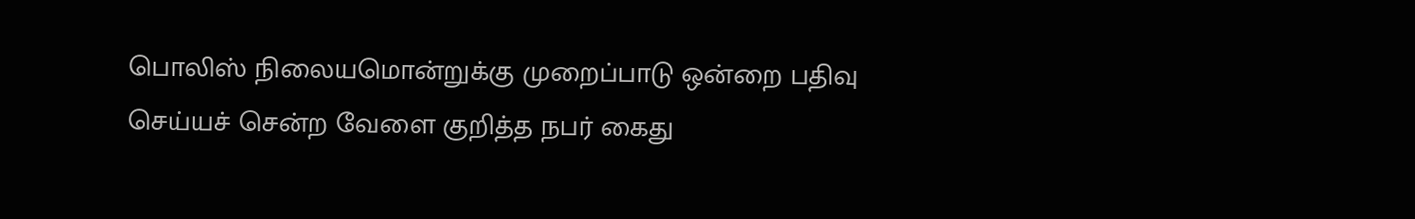பொலிஸ் நிலையமொன்றுக்கு முறைப்பாடு ஒன்றை பதிவு செய்யச் சென்ற வேளை குறித்த நபர் கைது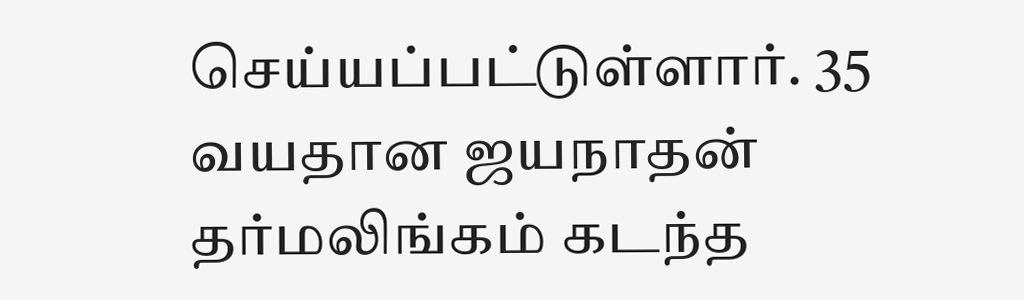செய்யப்பட்டுள்ளார். 35 வயதான ஜயநாதன் தர்மலிங்கம் கடந்த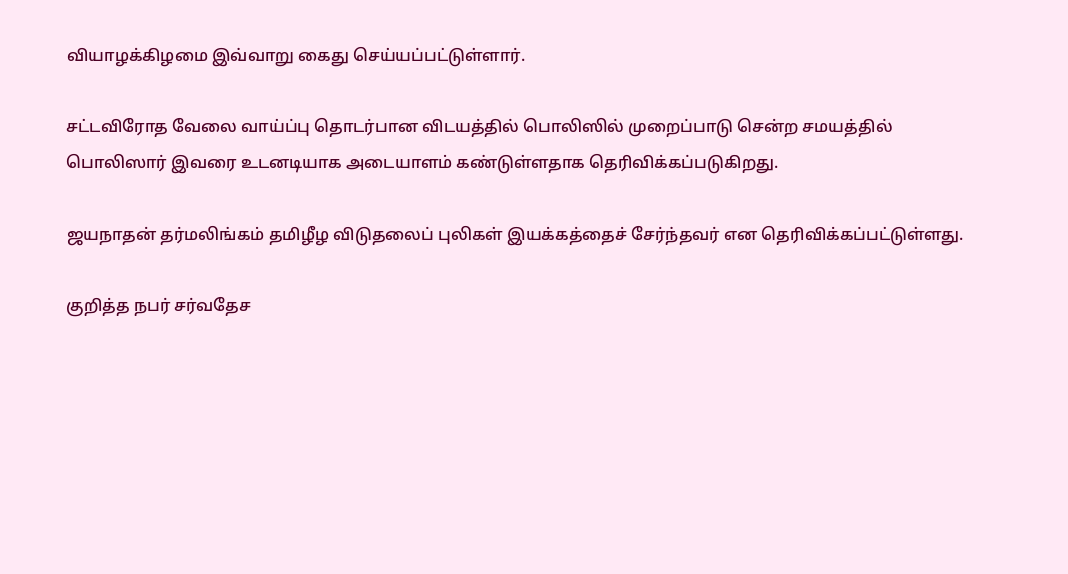வியாழக்கிழமை இவ்வாறு கைது செய்யப்பட்டுள்ளார்.

சட்டவிரோத வேலை வாய்ப்பு தொடர்பான விடயத்தில் பொலிஸில் முறைப்பாடு சென்ற சமயத்தில் பொலிஸார் இவரை உடனடியாக அடையாளம் கண்டுள்ளதாக தெரிவிக்கப்படுகிறது.

ஜயநாதன் தர்மலிங்கம் தமிழீழ விடுதலைப் புலிகள் இயக்கத்தைச் சேர்ந்தவர் என தெரிவிக்கப்பட்டுள்ளது.

குறித்த நபர் சர்வதேச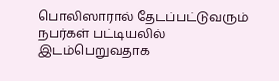பொலிஸாரால் தேடப்பட்டுவரும் நபர்கள் பட்டியலில் இடம்பெறுவதாக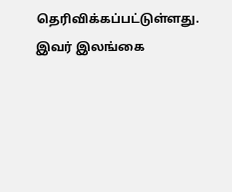தெரிவிக்கப்பட்டுள்ளது. இவர் இலங்கை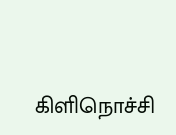கிளிநொச்சி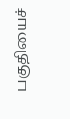பகுதியைச்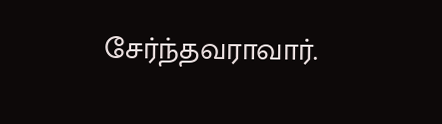சேர்ந்தவராவார்.